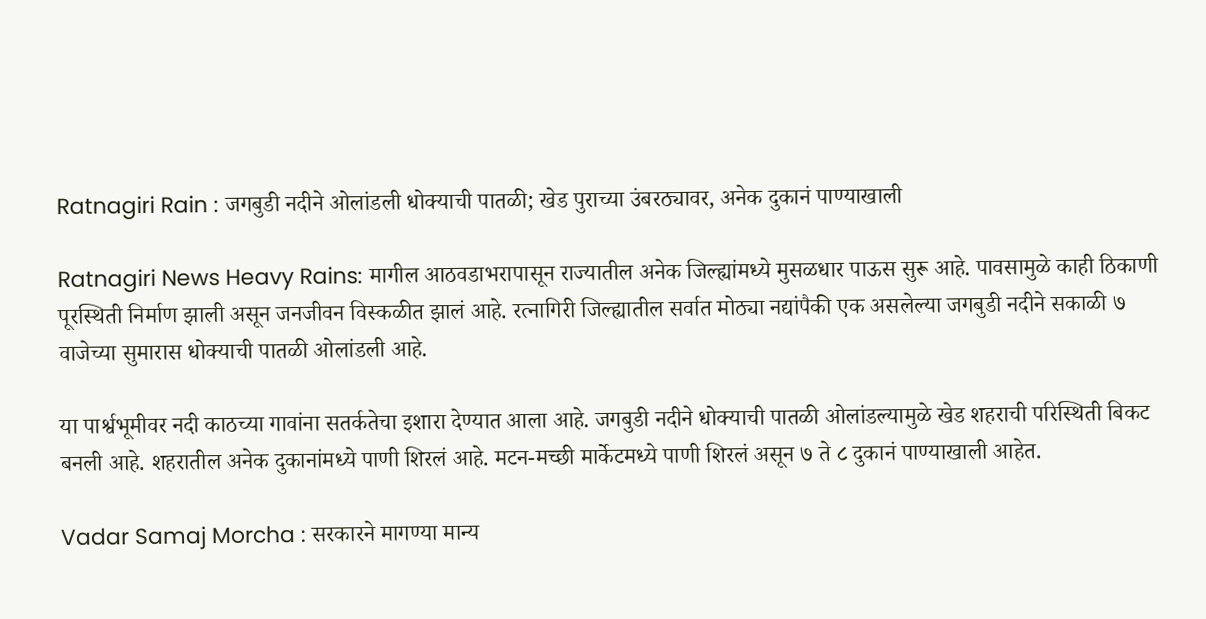Ratnagiri Rain : जगबुडी नदीने ओलांडली धोक्याची पातळी; खेड पुराच्या उंबरठ्यावर, अनेक दुकानं पाण्याखाली

Ratnagiri News Heavy Rains: मागील आठवडाभरापासून राज्यातील अनेक जिल्ह्यांमध्ये मुसळधार पाऊस सुरू आहे. पावसामुळे काही ठिकाणी पूरस्थिती निर्माण झाली असून जनजीवन विस्कळीत झालं आहे. रत्नागिरी जिल्ह्यातील सर्वात मोठ्या नद्यांपैकी एक असलेल्या जगबुडी नदीने सकाळी ७ वाजेच्या सुमारास धोक्याची पातळी ओलांडली आहे.

या पार्श्वभूमीवर नदी काठच्या गावांना सतर्कतेचा इशारा देण्यात आला आहे. जगबुडी नदीने धोक्याची पातळी ओलांडल्यामुळे खेड शहराची परिस्थिती बिकट बनली आहे. शहरातील अनेक दुकानांमध्ये पाणी शिरलं आहे. मटन-मच्छी मार्केटमध्ये पाणी शिरलं असून ७ ते ८ दुकानं पाण्याखाली आहेत.

Vadar Samaj Morcha : सरकारने मागण्या मान्य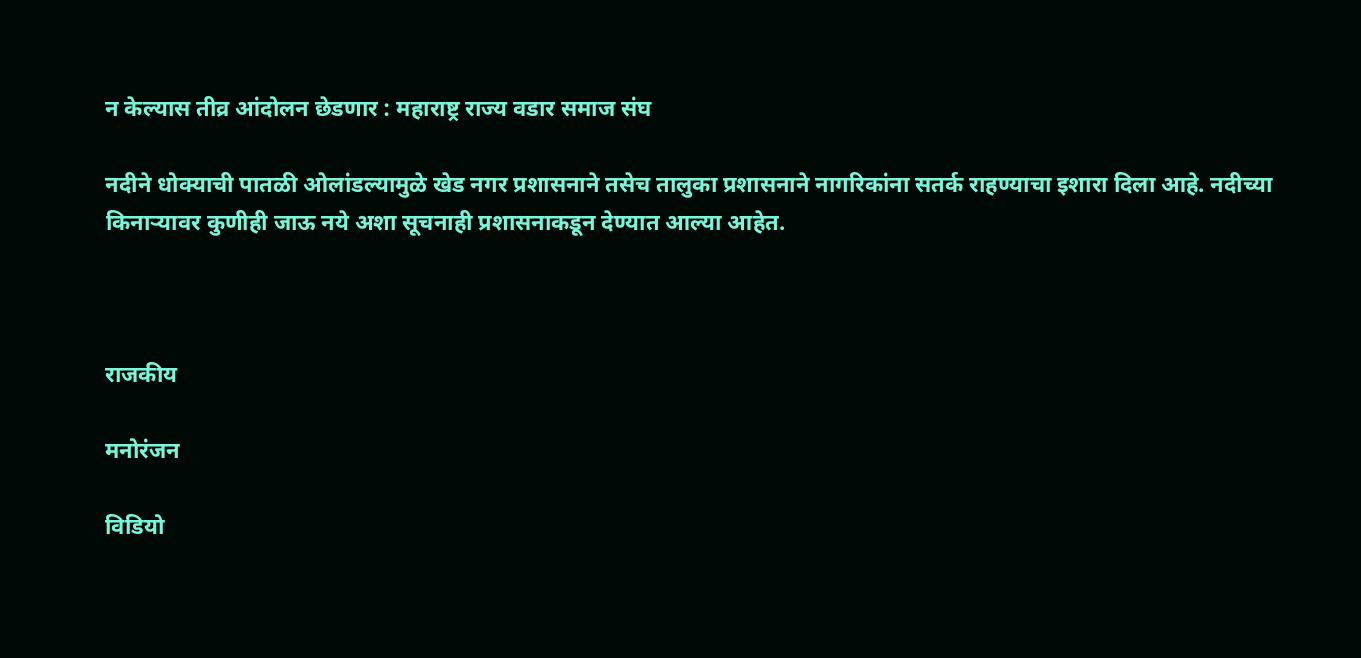न केल्यास तीव्र आंदोलन छेडणार : महाराष्ट्र राज्य वडार समाज संघ

नदीने धोक्याची पातळी ओलांडल्यामुळे खेड नगर प्रशासनाने तसेच तालुका प्रशासनाने नागरिकांना सतर्क राहण्याचा इशारा दिला आहे. नदीच्या किनाऱ्यावर कुणीही जाऊ नये अशा सूचनाही प्रशासनाकडून देण्यात आल्या आहेत.



राजकीय

मनोरंजन

विडियो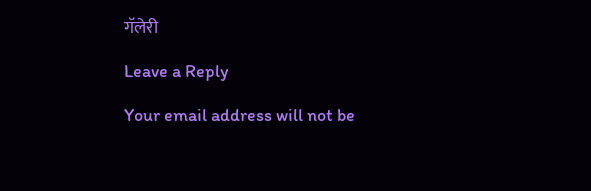गॅलेरी

Leave a Reply

Your email address will not be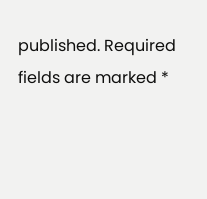published. Required fields are marked *